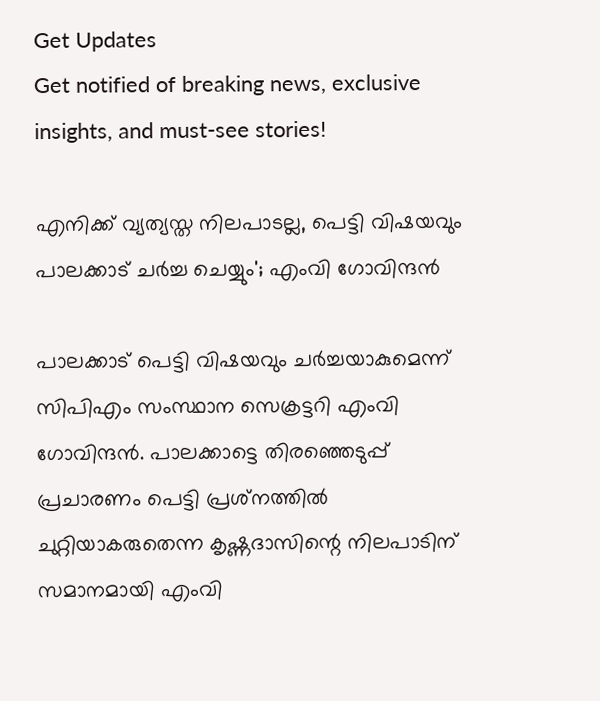Get Updates
Get notified of breaking news, exclusive insights, and must-see stories!

എനിക്ക് വ്യത്യസ്ത നിലപാടല്ല, പെട്ടി വിഷയവും പാലക്കാട് ചർച്ച ചെയ്യും'; എംവി ഗോവിന്ദൻ

പാലക്കാട് പെട്ടി വിഷയവും ചർച്ചയാകുമെന്ന് സിപിഎം സംസ്ഥാന സെക്രട്ടറി എംവി ഗോവിന്ദൻ. പാലക്കാട്ടെ തിരഞ്ഞെടുപ്പ് പ്രചാരണം പെട്ടി പ്രശ്‌നത്തില്‍ ചുറ്റിയാകരുതെന്ന കൃഷ്ണദാസിന്റെ നിലപാടിന് സമാനമായി എംവി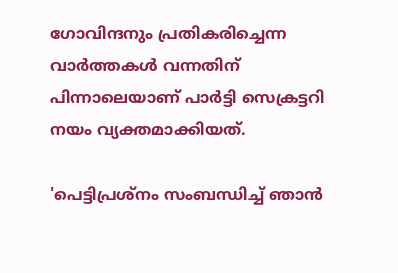ഗോവിന്ദനും പ്രതികരിച്ചെന്ന വാർത്തകൾ വന്നതിന് പിന്നാലെയാണ് പാർട്ടി സെക്രട്ടറി നയം വ്യക്തമാക്കിയത്.

'പെട്ടിപ്രശ്നം സംബന്ധിച്ച് ‍ഞാൻ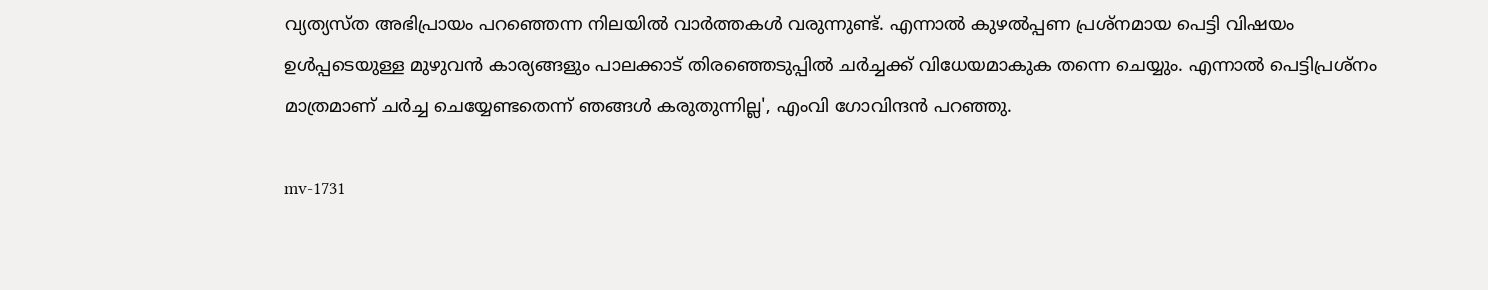വ്യത്യസ്ത അഭിപ്രായം പറഞ്ഞെന്ന നിലയിൽ വാർത്തകൾ വരുന്നുണ്ട്. എന്നാൽ കുഴൽപ്പണ പ്രശ്നമായ പെട്ടി വിഷയം ഉൾപ്പടെയുള്ള മുഴുവൻ കാര്യങ്ങളും പാലക്കാട് തിരഞ്ഞെടുപ്പിൽ ചർച്ചക്ക് വിധേയമാകുക തന്നെ ചെയ്യും. എന്നാൽ പെട്ടിപ്രശ്നം മാത്രമാണ് ചർച്ച ചെയ്യേണ്ടതെന്ന് ഞങ്ങൾ കരുതുന്നില്ല', എംവി ഗോവിന്ദൻ പറഞ്ഞു.

mv-1731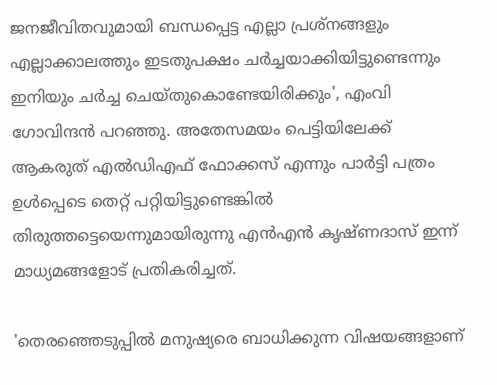ജനജീവിതവുമായി ബന്ധപ്പെട്ട എല്ലാ പ്രശ്നങ്ങളും എല്ലാക്കാലത്തും ഇടതുപക്ഷം ചർച്ചയാക്കിയിട്ടുണ്ടെന്നും ഇനിയും ചർച്ച ചെയ്തുകൊണ്ടേയിരിക്കും', എംവി ഗോവിന്ദൻ പറഞ്ഞു. അതേസമയം പെട്ടിയിലേക്ക് ആകരുത് എൽഡിഎഫ് ഫോക്കസ് എന്നും പാർട്ടി പത്രം ഉൾപ്പെടെ തെറ്റ് പറ്റിയിട്ടുണ്ടെങ്കിൽ തിരുത്തട്ടെയെന്നുമായിരുന്നു എൻഎൻ കൃഷ്ണദാസ് ഇന്ന് മാധ്യമങ്ങളോട് പ്രതികരിച്ചത്.

'തെരഞ്ഞെടുപ്പിൽ മനുഷ്യരെ ബാധിക്കുന്ന വിഷയങ്ങളാണ്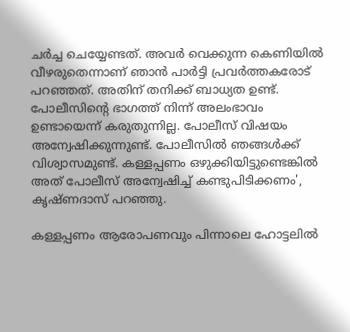ചർച്ച ചെയ്യേണ്ടത്. അവർ വെക്കുന്ന കെണിയിൽ വീഴരുതെന്നാണ് ഞാൻ പാർട്ടി പ്രവർത്തകരോട് പറഞ്ഞത്. അതിന് തനിക്ക് ബാധ്യത ഉണ്ട്. പോലീസിന്റെ ഭാഗത്ത് നിന്ന് അലംഭാവം ഉണ്ടായെന്ന് കരുതുന്നില്ല. പോലീസ് വിഷയം അന്വേഷിക്കുന്നുണ്ട്. പോലീസിൽ ഞങ്ങൾക്ക് വിശ്വാസമുണ്ട്. കള്ളപ്പണം ഒഴുക്കിയിട്ടുണ്ടെങ്കിൽ അത് പോലീസ് അന്വേഷിച്ച് കണ്ടുപിടിക്കണം', കൃഷ്ണദാസ് പറഞ്ഞു.

കള്ളപ്പണം ആരോപണവും പിന്നാലെ ഹോട്ടലിൽ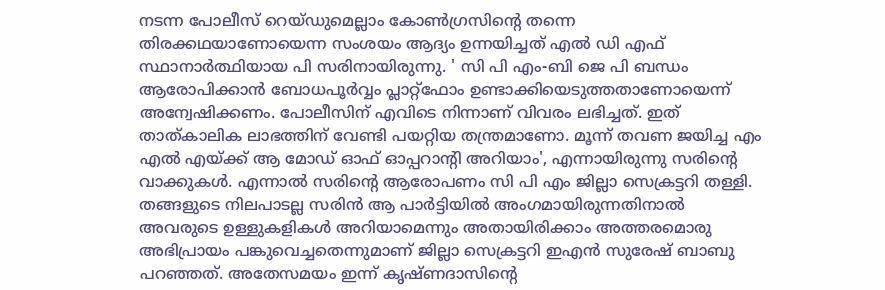നടന്ന പോലീസ് റെയ്ഡുമെല്ലാം കോൺഗ്രസിന്റെ തന്നെ തിരക്കഥയാണോയെന്ന സംശയം ആദ്യം ഉന്നയിച്ചത് എൽ ഡി എഫ് സ്ഥാനാർത്ഥിയായ പി സരിനായിരുന്നു. ' സി പി എം-ബി ജെ പി ബന്ധം ആരോപിക്കാൻ ബോധപൂർവ്വം പ്ലാറ്റ്ഫോം ഉണ്ടാക്കിയെടുത്തതാണോയെന്ന് അന്വേഷിക്കണം. പോലീസിന് എവിടെ നിന്നാണ് വിവരം ലഭിച്ചത്. ഇത് താത്കാലിക ലാഭത്തിന് വേണ്ടി പയറ്റിയ തന്ത്രമാണോ. മൂന്ന് തവണ ജയിച്ച എം എൽ എയ്ക്ക് ആ മോഡ് ഓഫ് ഓപ്പറാന്റി അറിയാം', എന്നായിരുന്നു സരിന്റെ വാക്കുകൾ. എന്നാൽ സരിന്റെ ആരോപണം സി പി എം ജില്ലാ സെക്രട്ടറി തള്ളി. തങ്ങളുടെ നിലപാടല്ല സരിൻ ആ പാർട്ടിയിൽ അംഗമായിരുന്നതിനാൽ അവരുടെ ഉള്ളുകളികൾ അറിയാമെന്നും അതായിരിക്കാം അത്തരമൊരു അഭിപ്രായം പങ്കുവെച്ചതെന്നുമാണ് ജില്ലാ സെക്രട്ടറി ഇഎൻ സുരേഷ് ബാബു പറഞ്ഞത്. അതേസമയം ഇന്ന് കൃഷ്ണദാസിന്റെ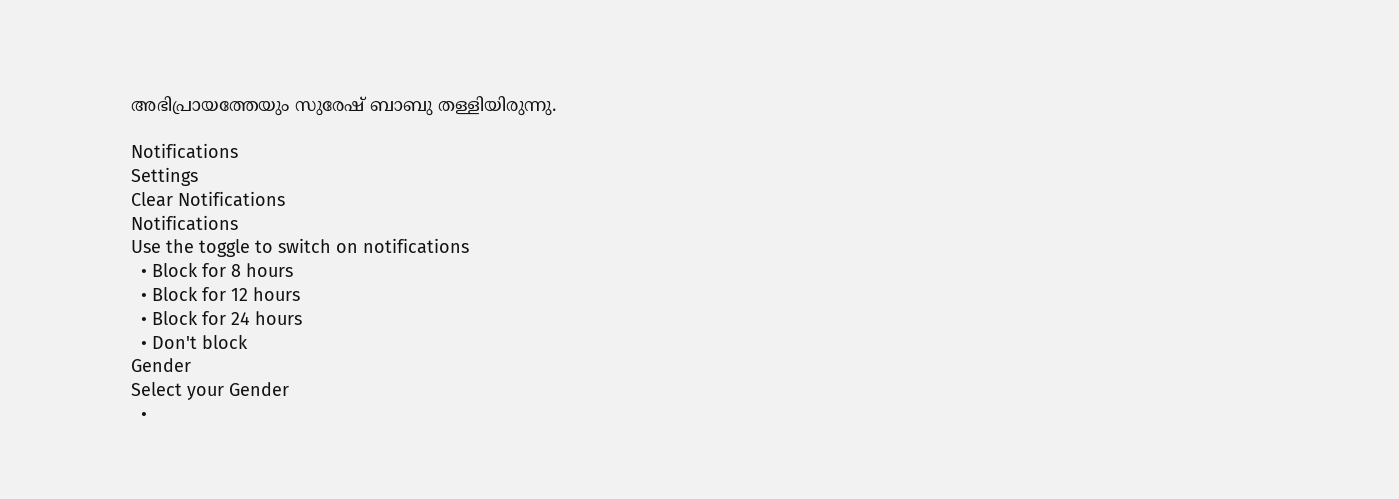അഭിപ്രായത്തേയും സുരേഷ് ബാബു തള്ളിയിരുന്നു.

Notifications
Settings
Clear Notifications
Notifications
Use the toggle to switch on notifications
  • Block for 8 hours
  • Block for 12 hours
  • Block for 24 hours
  • Don't block
Gender
Select your Gender
  •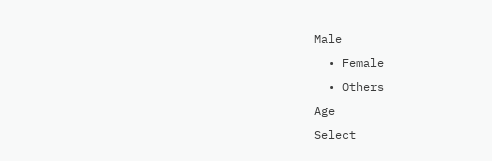Male
  • Female
  • Others
Age
Select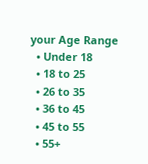your Age Range
  • Under 18
  • 18 to 25
  • 26 to 35
  • 36 to 45
  • 45 to 55
  • 55+